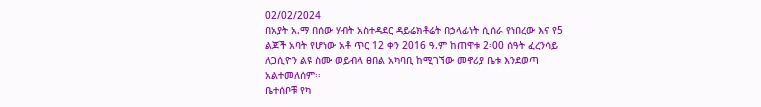02/02/2024
በአያት አ.ማ በሰው ሃብት አስተዳደር ዳይሬክቶሬት በኃላፊነት ሲሰራ የነበረው እና የ5 ልጆች አባት የሆነው አቶ ጥር 12 ቀን 2016 ዓ.ም ከጠዋቱ 2፡00 ሰዓት ፈረንሳይ ለጋሲዮን ልዩ ስሙ ወይብላ ፀበል አካባቢ ከሚገኘው መኖሪያ ቤቱ እንደወጣ አልተመለሰም፡፡
ቤተሰቦቹ የካ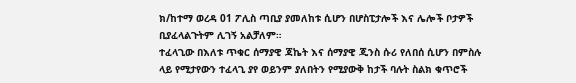ክ/ከተማ ወረዳ 01 ፖሊስ ጣቢያ ያመለከቱ ሲሆን በሆስፒታሎች እና ሌሎች ቦታዎች ቢያፈላልጉትም ሊገኝ አልቻለም።
ተፈላጊው በእለቱ ጥቁር ሰማያዊ ጃኬት እና ሰማያዊ ጂንስ ሱሪ የለበሰ ሲሆን በምስሉ ላይ የሚታየውን ተፈላጊ ያየ ወይንም ያለበትን የሚያውቅ ከታች ባሉት ስልክ ቁጥሮች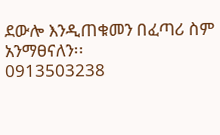ደውሎ እንዲጠቁመን በፈጣሪ ስም አንማፀናለን፡፡
0913503238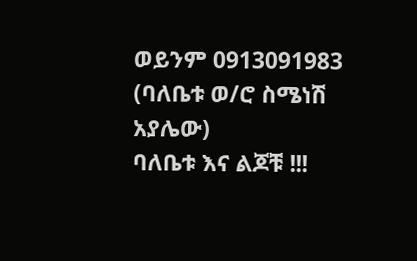ወይንም 0913091983 (ባለቤቱ ወ/ሮ ስሜነሽ አያሌው)
ባለቤቱ እና ልጆቹ !!!